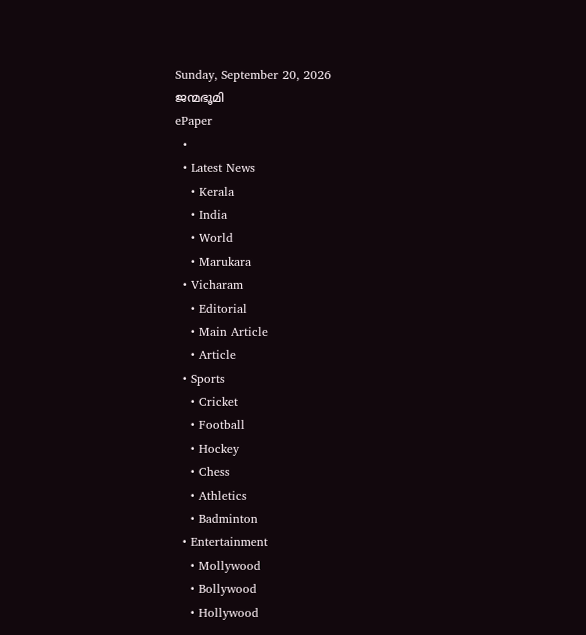Sunday, September 20, 2026
ജന്മഭൂമി
ePaper
  •
  • Latest News
    • Kerala
    • India
    • World
    • Marukara
  • Vicharam
    • Editorial
    • Main Article
    • Article
  • Sports
    • Cricket
    • Football
    • Hockey
    • Chess
    • Athletics
    • Badminton
  • Entertainment
    • Mollywood
    • Bollywood
    • Hollywood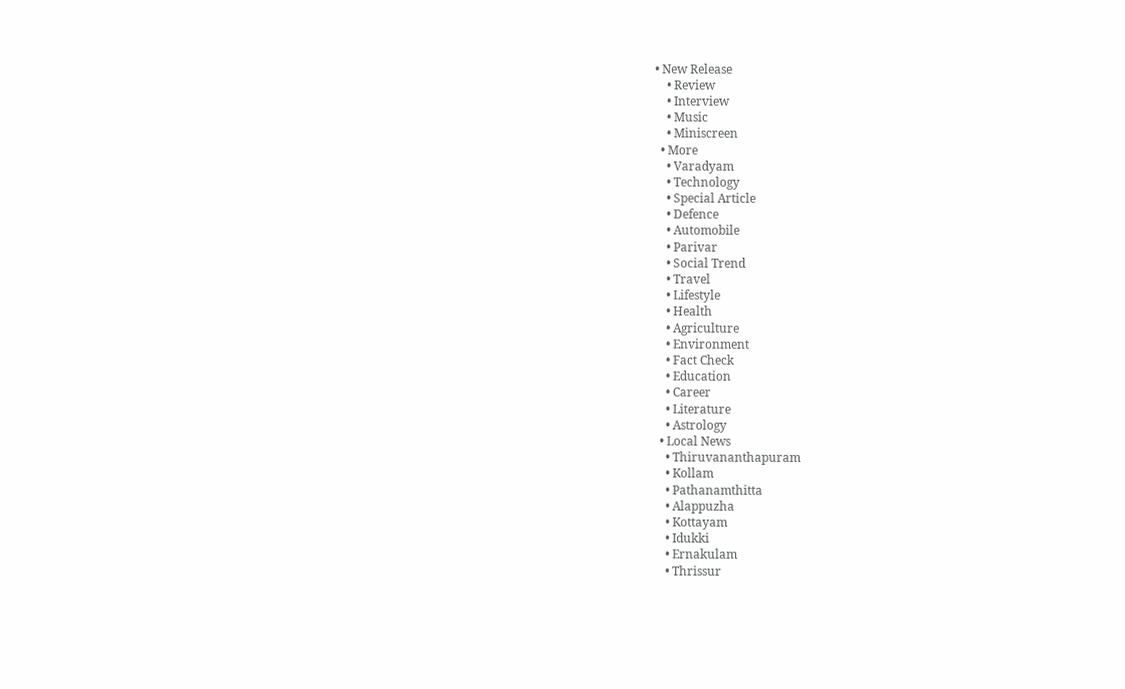• New Release
    • Review
    • Interview
    • Music
    • Miniscreen
  • More
    • Varadyam
    • Technology
    • Special Article
    • Defence
    • Automobile
    • Parivar
    • Social Trend
    • Travel
    • Lifestyle
    • Health
    • Agriculture
    • Environment
    • Fact Check
    • Education
    • Career
    • Literature
    • Astrology
  • Local News
    • Thiruvananthapuram
    • Kollam
    • Pathanamthitta
    • Alappuzha
    • Kottayam
    • Idukki
    • Ernakulam
    • Thrissur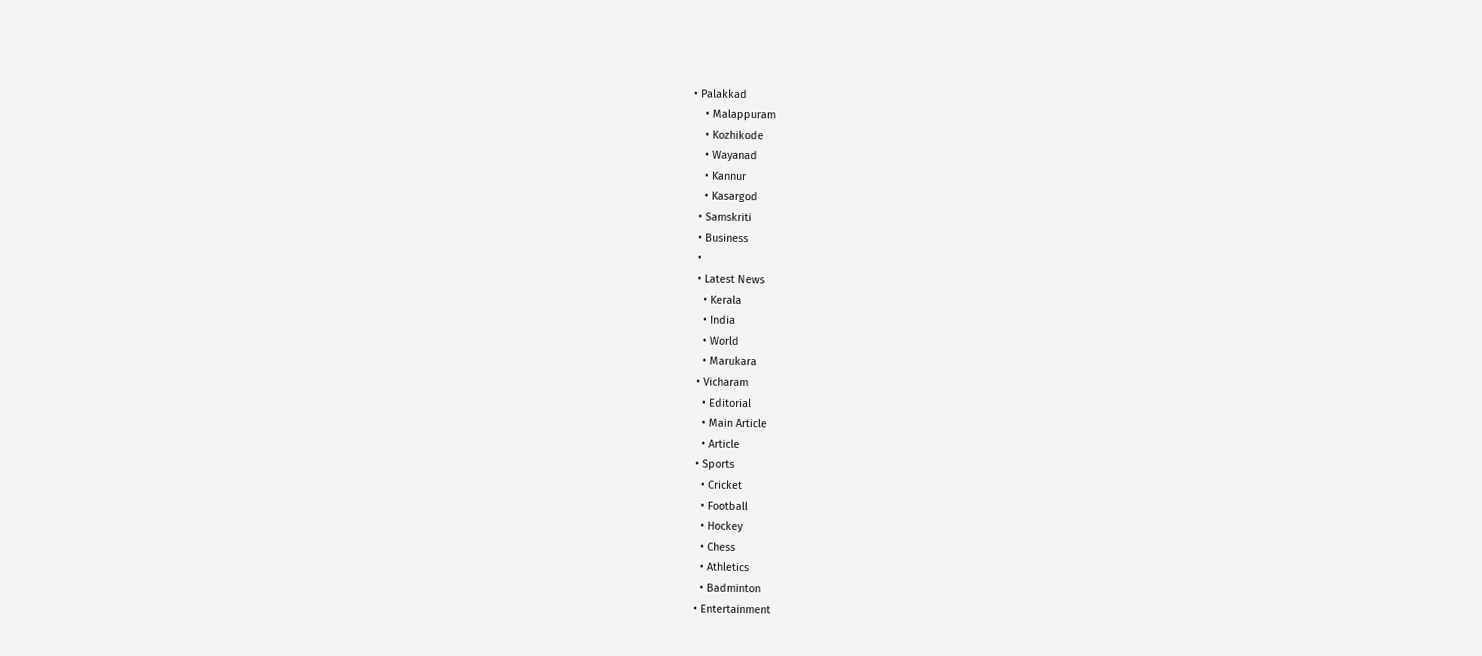• Palakkad
    • Malappuram
    • Kozhikode
    • Wayanad
    • Kannur
    • Kasargod
  • Samskriti
  • Business
  •
  • Latest News
    • Kerala
    • India
    • World
    • Marukara
  • Vicharam
    • Editorial
    • Main Article
    • Article
  • Sports
    • Cricket
    • Football
    • Hockey
    • Chess
    • Athletics
    • Badminton
  • Entertainment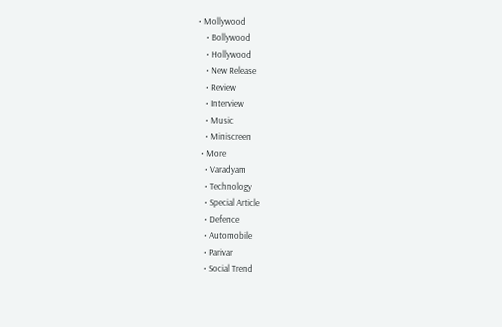• Mollywood
    • Bollywood
    • Hollywood
    • New Release
    • Review
    • Interview
    • Music
    • Miniscreen
  • More
    • Varadyam
    • Technology
    • Special Article
    • Defence
    • Automobile
    • Parivar
    • Social Trend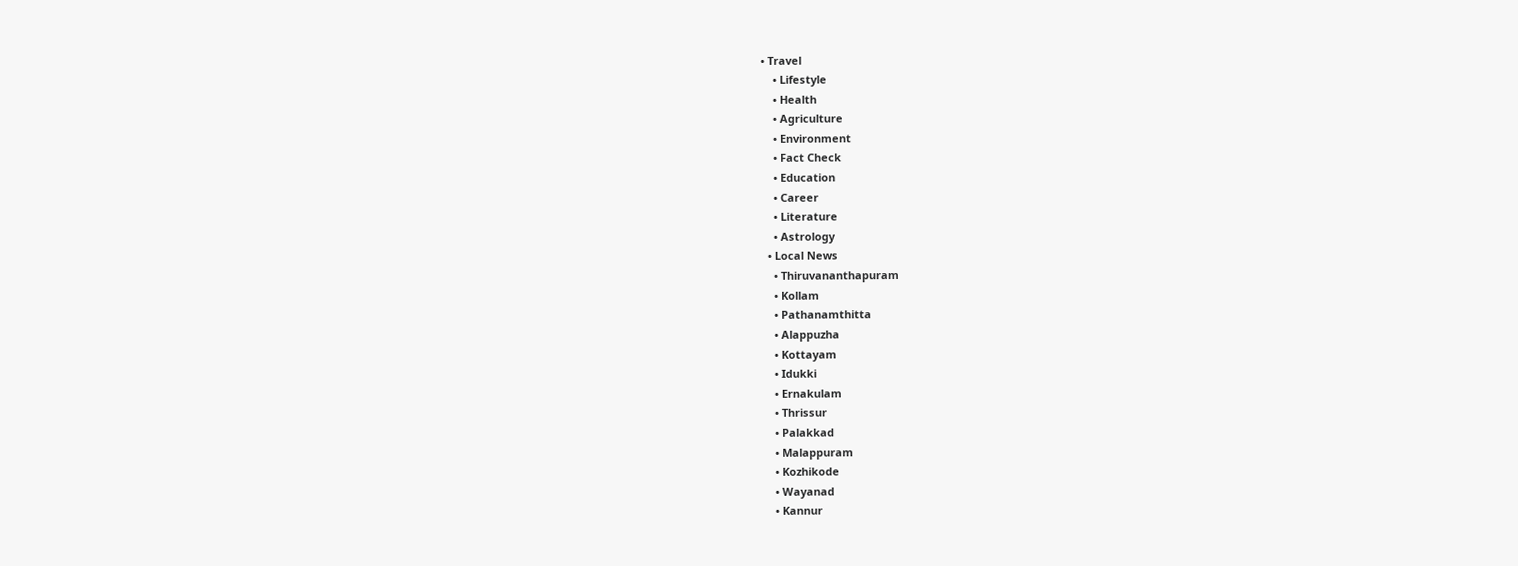• Travel
    • Lifestyle
    • Health
    • Agriculture
    • Environment
    • Fact Check
    • Education
    • Career
    • Literature
    • Astrology
  • Local News
    • Thiruvananthapuram
    • Kollam
    • Pathanamthitta
    • Alappuzha
    • Kottayam
    • Idukki
    • Ernakulam
    • Thrissur
    • Palakkad
    • Malappuram
    • Kozhikode
    • Wayanad
    • Kannur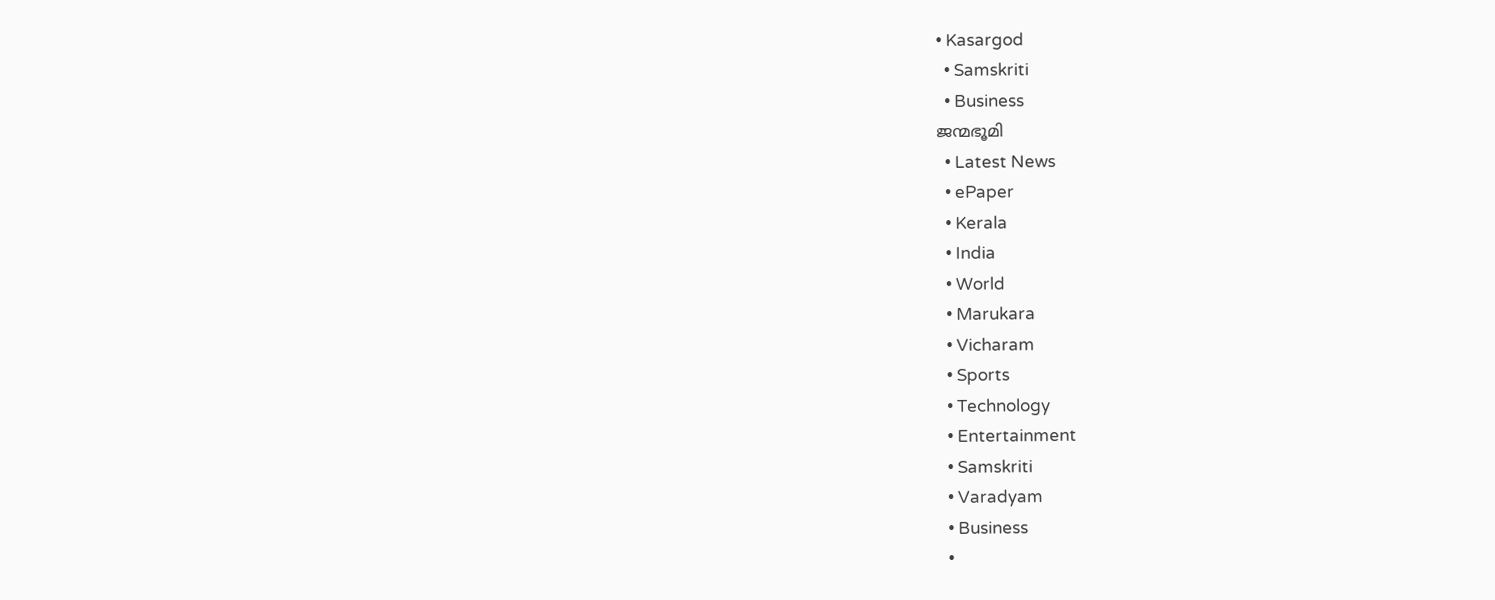• Kasargod
  • Samskriti
  • Business
ജന്മഭൂമി
  • Latest News
  • ePaper
  • Kerala
  • India
  • World
  • Marukara
  • Vicharam
  • Sports
  • Technology
  • Entertainment
  • Samskriti
  • Varadyam
  • Business
  •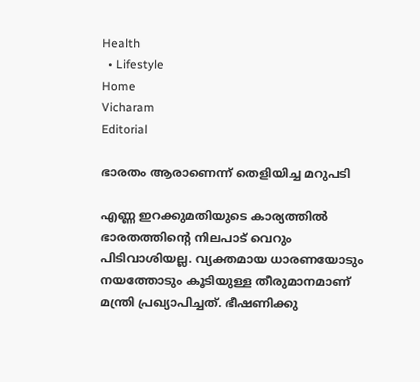Health
  • Lifestyle
Home
Vicharam
Editorial

ഭാരതം ആരാണെന്ന് തെളിയിച്ച മറുപടി

എണ്ണ ഇറക്കുമതിയുടെ കാര്യത്തില്‍ ഭാരതത്തിന്റെ നിലപാട് വെറും പിടിവാശിയല്ല. വ്യക്തമായ ധാരണയോടും നയത്തോടും കൂടിയുള്ള തീരുമാനമാണ് മന്ത്രി പ്രഖ്യാപിച്ചത്. ഭീഷണിക്കു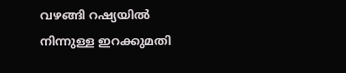വഴങ്ങി റഷ്യയില്‍ നിന്നുള്ള ഇറക്കുമതി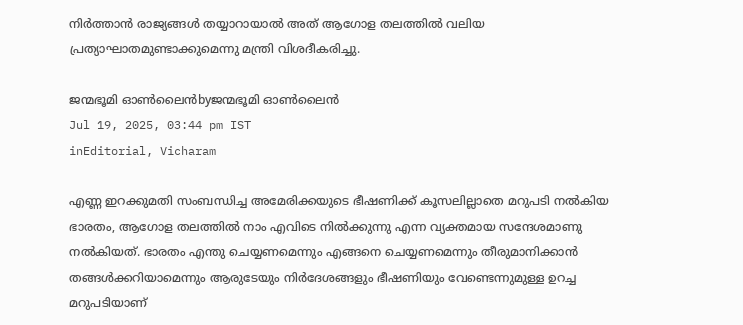നിര്‍ത്താന്‍ രാജ്യങ്ങള്‍ തയ്യാറായാല്‍ അത് ആഗോള തലത്തില്‍ വലിയ പ്രത്യാഘാതമുണ്ടാക്കുമെന്നു മന്ത്രി വിശദീകരിച്ചു.

ജന്മഭൂമി ഓണ്‍ലൈന്‍byജന്മഭൂമി ഓണ്‍ലൈന്‍
Jul 19, 2025, 03:44 pm IST
inEditorial, Vicharam

എണ്ണ ഇറക്കുമതി സംബന്ധിച്ച അമേരിക്കയുടെ ഭീഷണിക്ക് കൂസലില്ലാതെ മറുപടി നല്‍കിയ ഭാരതം, ആഗോള തലത്തില്‍ നാം എവിടെ നില്‍ക്കുന്നു എന്ന വ്യക്തമായ സന്ദേശമാണു നല്‍കിയത്. ഭാരതം എന്തു ചെയ്യണമെന്നും എങ്ങനെ ചെയ്യണമെന്നും തീരുമാനിക്കാന്‍ തങ്ങള്‍ക്കറിയാമെന്നും ആരുടേയും നിര്‍ദേശങ്ങളും ഭീഷണിയും വേണ്ടെന്നുമുള്ള ഉറച്ച മറുപടിയാണ്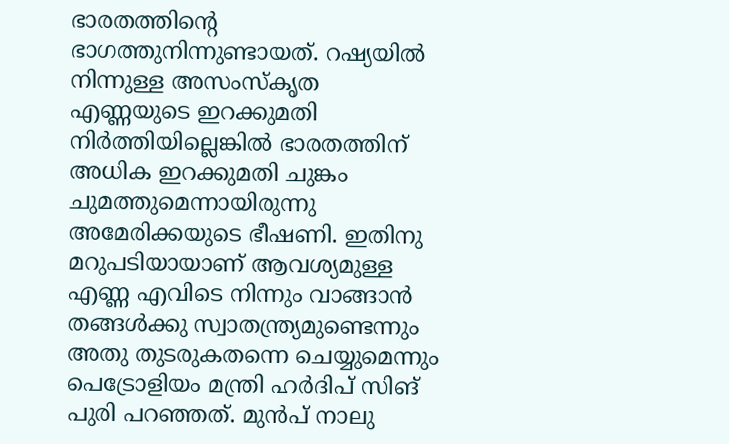ഭാരതത്തിന്റെ ഭാഗത്തുനിന്നുണ്ടായത്. റഷ്യയില്‍ നിന്നുള്ള അസംസ്‌കൃത എണ്ണയുടെ ഇറക്കുമതി നിര്‍ത്തിയില്ലെങ്കില്‍ ഭാരതത്തിന് അധിക ഇറക്കുമതി ചുങ്കം ചുമത്തുമെന്നായിരുന്നു അമേരിക്കയുടെ ഭീഷണി. ഇതിനു മറുപടിയായാണ് ആവശ്യമുള്ള എണ്ണ എവിടെ നിന്നും വാങ്ങാന്‍ തങ്ങള്‍ക്കു സ്വാതന്ത്ര്യമുണ്ടെന്നും അതു തുടരുകതന്നെ ചെയ്യുമെന്നും പെട്രോളിയം മന്ത്രി ഹര്‍ദിപ് സിങ് പുരി പറഞ്ഞത്. മുന്‍പ് നാലു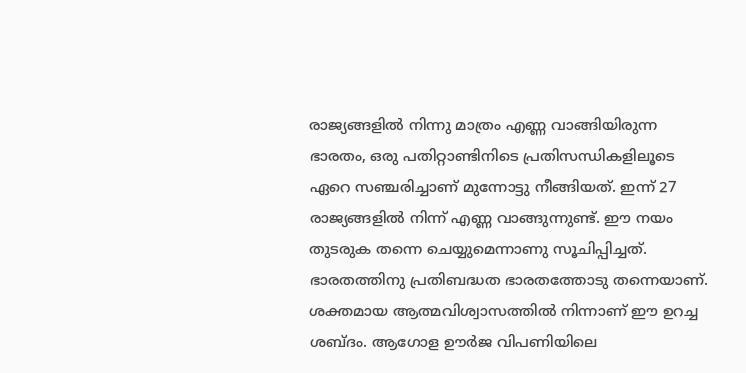രാജ്യങ്ങളില്‍ നിന്നു മാത്രം എണ്ണ വാങ്ങിയിരുന്ന ഭാരതം, ഒരു പതിറ്റാണ്ടിനിടെ പ്രതിസന്ധികളിലൂടെ ഏറെ സഞ്ചരിച്ചാണ് മുന്നോട്ടു നീങ്ങിയത്. ഇന്ന് 27 രാജ്യങ്ങളില്‍ നിന്ന് എണ്ണ വാങ്ങുന്നുണ്ട്. ഈ നയം തുടരുക തന്നെ ചെയ്യുമെന്നാണു സൂചിപ്പിച്ചത്. ഭാരതത്തിനു പ്രതിബദ്ധത ഭാരതത്തോടു തന്നെയാണ്. ശക്തമായ ആത്മവിശ്വാസത്തില്‍ നിന്നാണ് ഈ ഉറച്ച ശബ്ദം. ആഗോള ഊര്‍ജ വിപണിയിലെ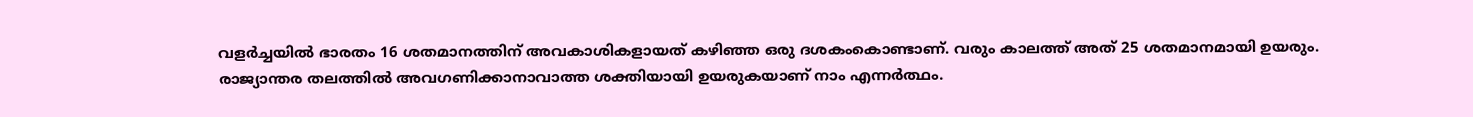വളര്‍ച്ചയില്‍ ഭാരതം 16 ശതമാനത്തിന് അവകാശികളായത് കഴിഞ്ഞ ഒരു ദശകംകൊണ്ടാണ്. വരും കാലത്ത് അത് 25 ശതമാനമായി ഉയരും. രാജ്യാന്തര തലത്തില്‍ അവഗണിക്കാനാവാത്ത ശക്തിയായി ഉയരുകയാണ് നാം എന്നര്‍ത്ഥം.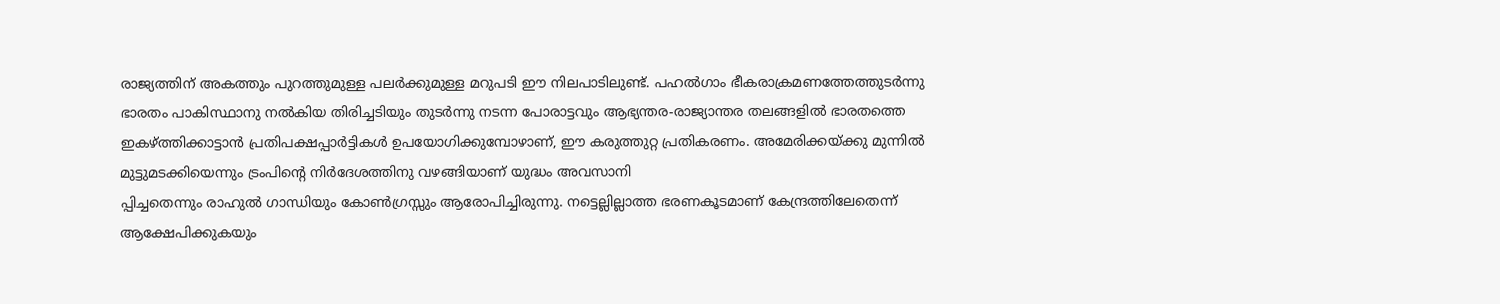രാജ്യത്തിന് അകത്തും പുറത്തുമുള്ള പലര്‍ക്കുമുള്ള മറുപടി ഈ നിലപാടിലുണ്ട്. പഹല്‍ഗാം ഭീകരാക്രമണത്തേത്തുടര്‍ന്നു ഭാരതം പാകിസ്ഥാനു നല്‍കിയ തിരിച്ചടിയും തുടര്‍ന്നു നടന്ന പോരാട്ടവും ആഭ്യന്തര-രാജ്യാന്തര തലങ്ങളില്‍ ഭാരതത്തെ ഇകഴ്‌ത്തിക്കാട്ടാന്‍ പ്രതിപക്ഷപ്പാര്‍ട്ടികള്‍ ഉപയോഗിക്കുമ്പോഴാണ്, ഈ കരുത്തുറ്റ പ്രതികരണം. അമേരിക്കയ്‌ക്കു മുന്നില്‍ മുട്ടുമടക്കിയെന്നും ട്രംപിന്റെ നിര്‍ദേശത്തിനു വഴങ്ങിയാണ് യുദ്ധം അവസാനി
പ്പിച്ചതെന്നും രാഹുല്‍ ഗാന്ധിയും കോണ്‍ഗ്രസ്സും ആരോപിച്ചിരുന്നു. നട്ടെല്ലില്ലാത്ത ഭരണകൂടമാണ് കേന്ദ്രത്തിലേതെന്ന് ആക്ഷേപിക്കുകയും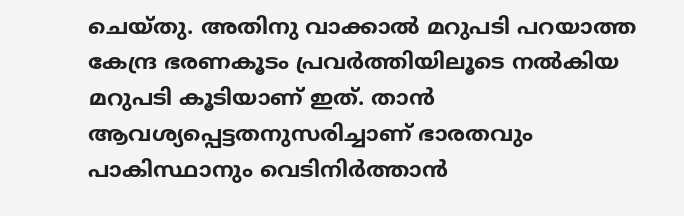ചെയ്തു. അതിനു വാക്കാല്‍ മറുപടി പറയാത്ത കേന്ദ്ര ഭരണകൂടം പ്രവര്‍ത്തിയിലൂടെ നല്‍കിയ മറുപടി കൂടിയാണ് ഇത്. താന്‍ ആവശ്യപ്പെട്ടതനുസരിച്ചാണ് ഭാരതവും പാകിസ്ഥാനും വെടിനിര്‍ത്താന്‍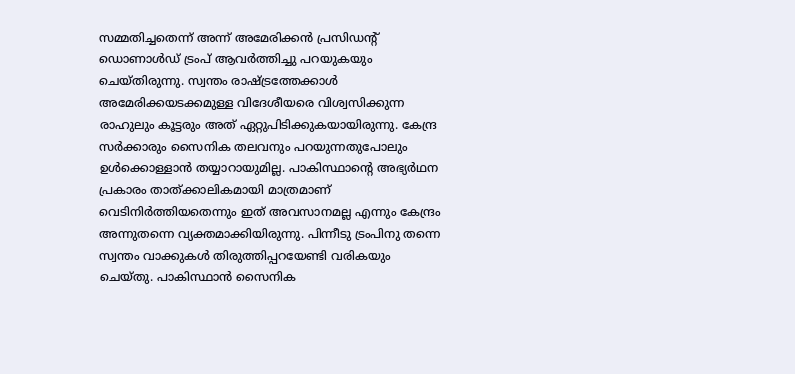സമ്മതിച്ചതെന്ന് അന്ന് അമേരിക്കന്‍ പ്രസിഡന്റ് ഡൊണാള്‍ഡ് ട്രംപ് ആവര്‍ത്തിച്ചു പറയുകയും ചെയ്തിരുന്നു. സ്വന്തം രാഷ്‌ട്രത്തേക്കാള്‍ അമേരിക്കയടക്കമുള്ള വിദേശീയരെ വിശ്വസിക്കുന്ന രാഹുലും കൂട്ടരും അത് ഏറ്റുപിടിക്കുകയായിരുന്നു. കേന്ദ്ര സര്‍ക്കാരും സൈനിക തലവനും പറയുന്നതുപോലും ഉള്‍ക്കൊള്ളാന്‍ തയ്യാറായുമില്ല. പാകിസ്ഥാന്റെ അഭ്യര്‍ഥന പ്രകാരം താത്ക്കാലികമായി മാത്രമാണ് വെടിനിര്‍ത്തിയതെന്നും ഇത് അവസാനമല്ല എന്നും കേന്ദ്രം അന്നുതന്നെ വ്യക്തമാക്കിയിരുന്നു. പിന്നീടു ട്രംപിനു തന്നെ സ്വന്തം വാക്കുകള്‍ തിരുത്തിപ്പറയേണ്ടി വരികയും ചെയ്തു. പാകിസ്ഥാന്‍ സൈനിക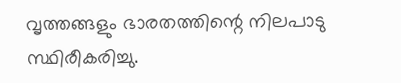വൃത്തങ്ങളും ഭാരതത്തിന്റെ നിലപാടു സ്ഥിരീകരിച്ചു.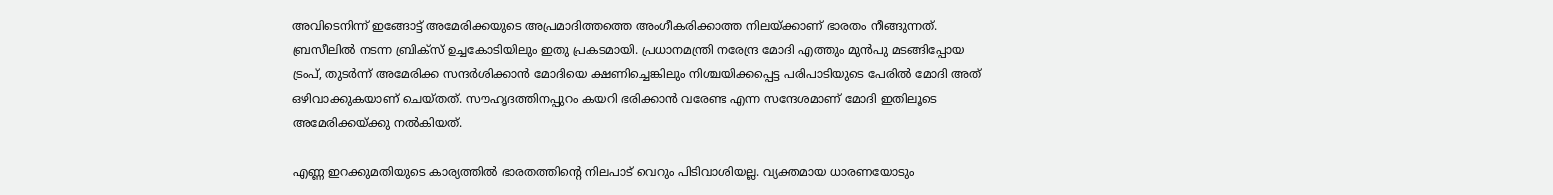അവിടെനിന്ന് ഇങ്ങോട്ട് അമേരിക്കയുടെ അപ്രമാദിത്തത്തെ അംഗീകരിക്കാത്ത നിലയ്‌ക്കാണ് ഭാരതം നീങ്ങുന്നത്. ബ്രസീലില്‍ നടന്ന ബ്രിക്സ് ഉച്ചകോടിയിലും ഇതു പ്രകടമായി. പ്രധാനമന്ത്രി നരേന്ദ്ര മോദി എത്തും മുന്‍പു മടങ്ങിപ്പോയ ട്രംപ്, തുടര്‍ന്ന് അമേരിക്ക സന്ദര്‍ശിക്കാന്‍ മോദിയെ ക്ഷണിച്ചെങ്കിലും നിശ്ചയിക്കപ്പെട്ട പരിപാടിയുടെ പേരില്‍ മോദി അത് ഒഴിവാക്കുകയാണ് ചെയ്തത്. സൗഹൃദത്തിനപ്പുറം കയറി ഭരിക്കാന്‍ വരേണ്ട എന്ന സന്ദേശമാണ് മോദി ഇതിലൂടെ അമേരിക്കയ്‌ക്കു നല്‍കിയത്.

എണ്ണ ഇറക്കുമതിയുടെ കാര്യത്തില്‍ ഭാരതത്തിന്റെ നിലപാട് വെറും പിടിവാശിയല്ല. വ്യക്തമായ ധാരണയോടും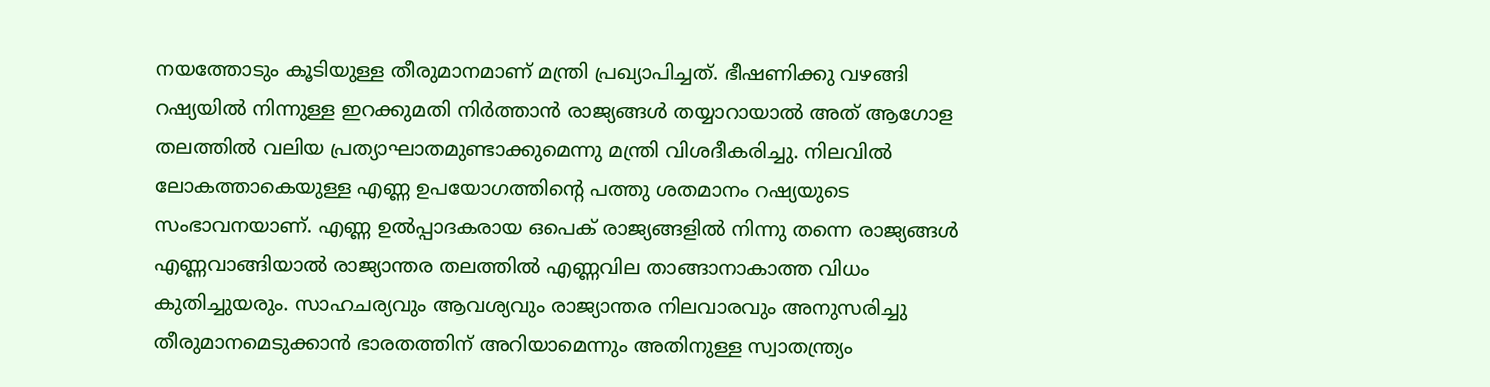നയത്തോടും കൂടിയുള്ള തീരുമാനമാണ് മന്ത്രി പ്രഖ്യാപിച്ചത്. ഭീഷണിക്കു വഴങ്ങി റഷ്യയില്‍ നിന്നുള്ള ഇറക്കുമതി നിര്‍ത്താന്‍ രാജ്യങ്ങള്‍ തയ്യാറായാല്‍ അത് ആഗോള തലത്തില്‍ വലിയ പ്രത്യാഘാതമുണ്ടാക്കുമെന്നു മന്ത്രി വിശദീകരിച്ചു. നിലവില്‍ ലോകത്താകെയുള്ള എണ്ണ ഉപയോഗത്തിന്റെ പത്തു ശതമാനം റഷ്യയുടെ സംഭാവനയാണ്. എണ്ണ ഉല്‍പ്പാദകരായ ഒപെക് രാജ്യങ്ങളില്‍ നിന്നു തന്നെ രാജ്യങ്ങള്‍ എണ്ണവാങ്ങിയാല്‍ രാജ്യാന്തര തലത്തില്‍ എണ്ണവില താങ്ങാനാകാത്ത വിധം കുതിച്ചുയരും. സാഹചര്യവും ആവശ്യവും രാജ്യാന്തര നിലവാരവും അനുസരിച്ചു തീരുമാനമെടുക്കാന്‍ ഭാരതത്തിന് അറിയാമെന്നും അതിനുള്ള സ്വാതന്ത്ര്യം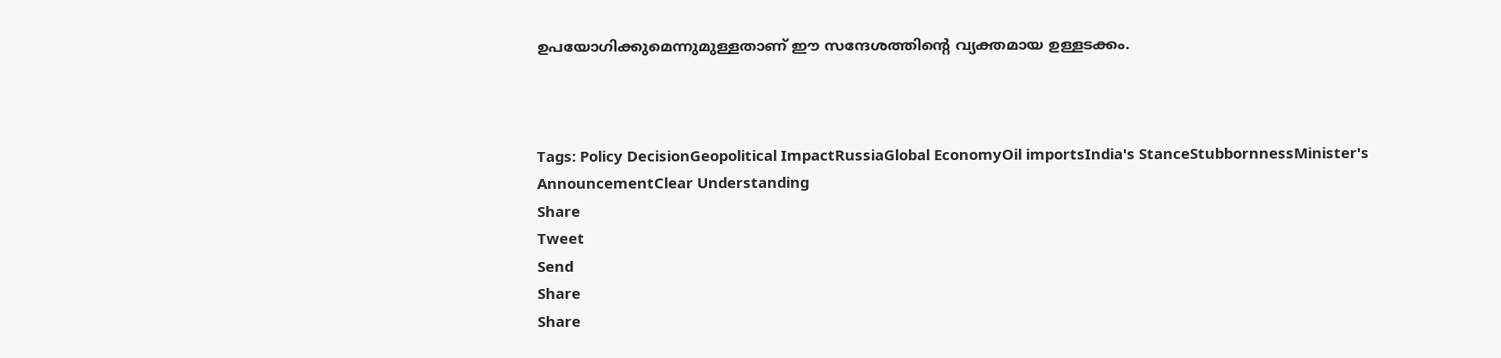ഉപയോഗിക്കുമെന്നുമുള്ളതാണ് ഈ സന്ദേശത്തിന്റെ വ്യക്തമായ ഉള്ളടക്കം.



Tags: Policy DecisionGeopolitical ImpactRussiaGlobal EconomyOil importsIndia's StanceStubbornnessMinister's AnnouncementClear Understanding
Share
Tweet
Send
Share
Share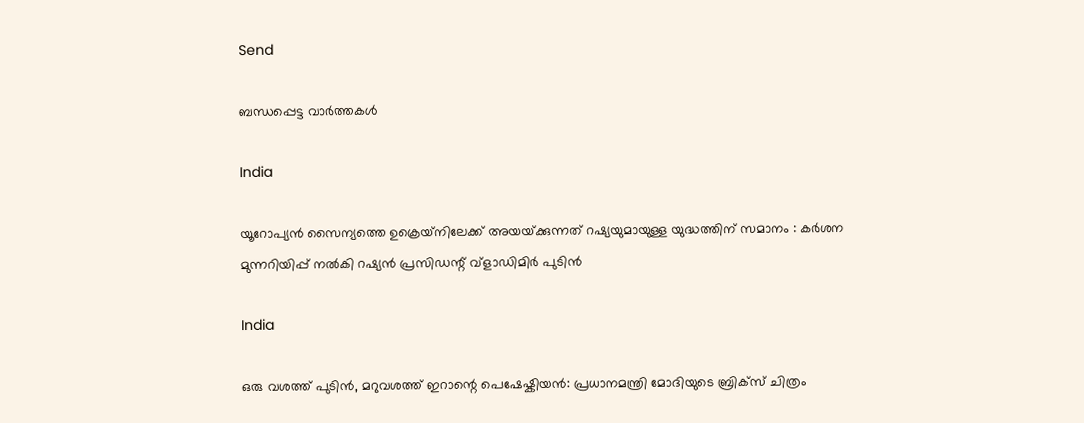Send

ബന്ധപ്പെട്ട വാര്‍ത്തകള്‍

India

യൂറോപ്യൻ സൈന്യത്തെ ഉക്രെയ്‌നിലേക്ക് അയയ്‌ക്കുന്നത് റഷ്യയുമായുള്ള യുദ്ധത്തിന് സമാനം : കർശന മുന്നറിയിപ്പ് നൽകി റഷ്യൻ പ്രസിഡന്റ് വ്‌ളാഡിമിർ പുടിൻ

India

ഒരു വശത്ത് പുടിൻ, മറുവശത്ത് ഇറാന്റെ പെഷേഷ്കിയൻ: പ്രധാനമന്ത്രി മോദിയുടെ ബ്രിക്സ് ചിത്രം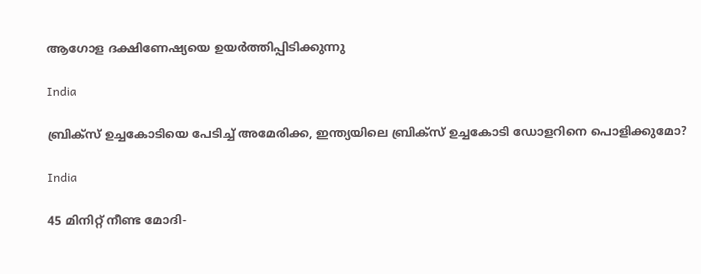ആഗോള ദക്ഷിണേഷ്യയെ ഉയർത്തിപ്പിടിക്കുന്നു

India

ബ്രിക്സ് ഉച്ചകോടിയെ പേടിച്ച് അമേരിക്ക, ഇന്ത്യയിലെ ബ്രിക്സ് ഉച്ചകോടി ഡോളറിനെ പൊളിക്കുമോ?

India

45 മിനിറ്റ് നീണ്ട മോദി-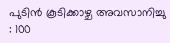പുടിൻ കൂടിക്കാഴ്ച അവസാനിച്ചു : 100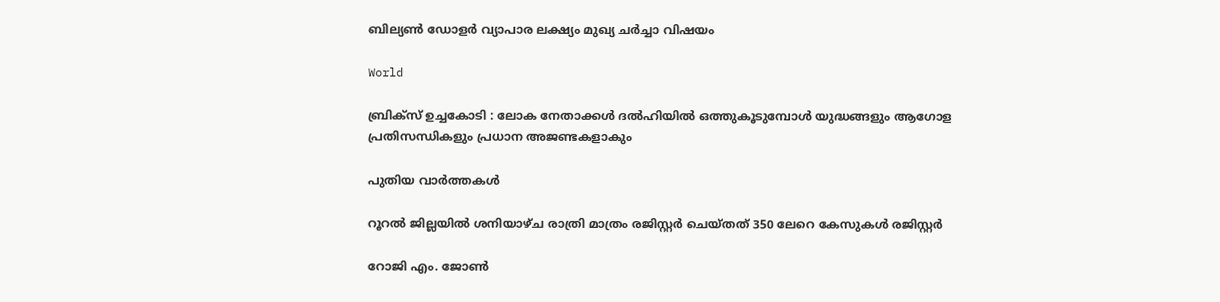ബില്യൺ ഡോളർ വ്യാപാര ലക്ഷ്യം മുഖ്യ ചർച്ചാ വിഷയം

World

ബ്രിക്‌സ് ഉച്ചകോടി : ലോക നേതാക്കൾ ദൽഹിയിൽ ഒത്തുകൂടുമ്പോൾ യുദ്ധങ്ങളും ആഗോള പ്രതിസന്ധികളും പ്രധാന അജണ്ടകളാകും

പുതിയ വാര്‍ത്തകള്‍

റൂറൽ ജില്ലയിൽ ശനിയാഴ്ച രാത്രി മാത്രം രജിസ്റ്റർ ചെയ്തത് 350 ലേറെ കേസുകൾ രജിസ്റ്റർ

റോജി എം. ജോണ്‍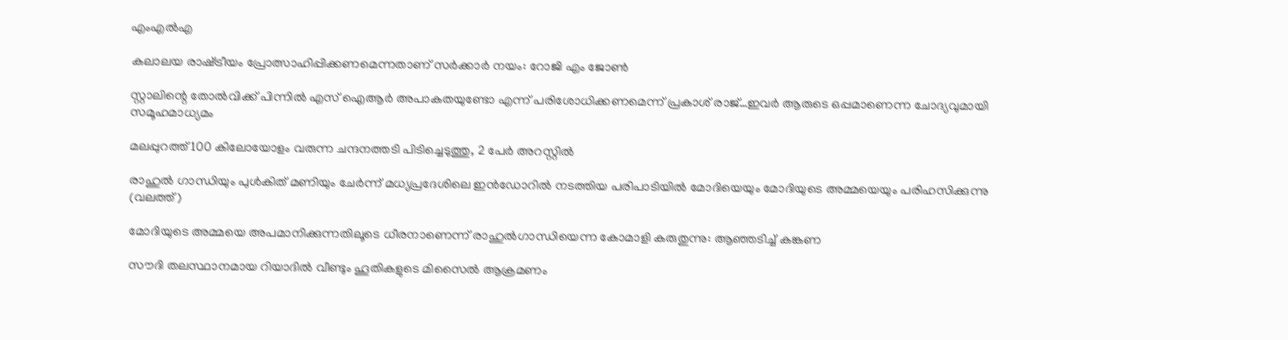എംഎല്‍എ

കലാലയ രാഷ്‌ട്രീയം പ്രോത്സാഹിപ്പിക്കണമെന്നതാണ് സര്‍ക്കാര്‍ നയം: റോജി എം ജോണ്‍

സ്റ്റാലിന്റെ തോല്‍വിക്ക് പിന്നില്‍ എസ് ഐആര്‍ അപാകതയുണ്ടോ എന്ന് പരിശോധിക്കണമെന്ന് പ്രകാശ് രാജ്…ഇവര്‍ ആരുടെ ഒപ്പമാണെന്ന ചോദ്യവുമായി സമൂഹമാധ്യമം

മലപ്പുറത്ത് 100 കിലോയോളം വരുന്ന ചന്ദനത്തടി പിടിച്ചെടുത്തു, 2 പേര്‍ അറസ്റ്റില്‍

രാഹുല്‍ ഗാന്ധിയും പുള്‍കിത് മണിയും ചേര്‍ന്ന് മധ്യപ്രദേശിലെ ഇന്‍ഡോറില്‍ നടത്തിയ പരിപാടിയില്‍ മോദിയെയും മോദിയുടെ അമ്മയെയും പരിഹസിക്കുന്നു (വലത്ത്)

മോദിയുടെ അമ്മയെ അപമാനിക്കുന്നതിലൂടെ ധീരനാണെന്ന് രാഹുല്‍ഗാന്ധിയെന്ന കോമാളി കരുതുന്നു: ആഞ്ഞടിച്ച് കങ്കണ

സൗദി തലസ്ഥാനമായ റിയാദില്‍ വീണ്ടും ഹൂതികളുടെ മിസൈല്‍ ആക്രമണം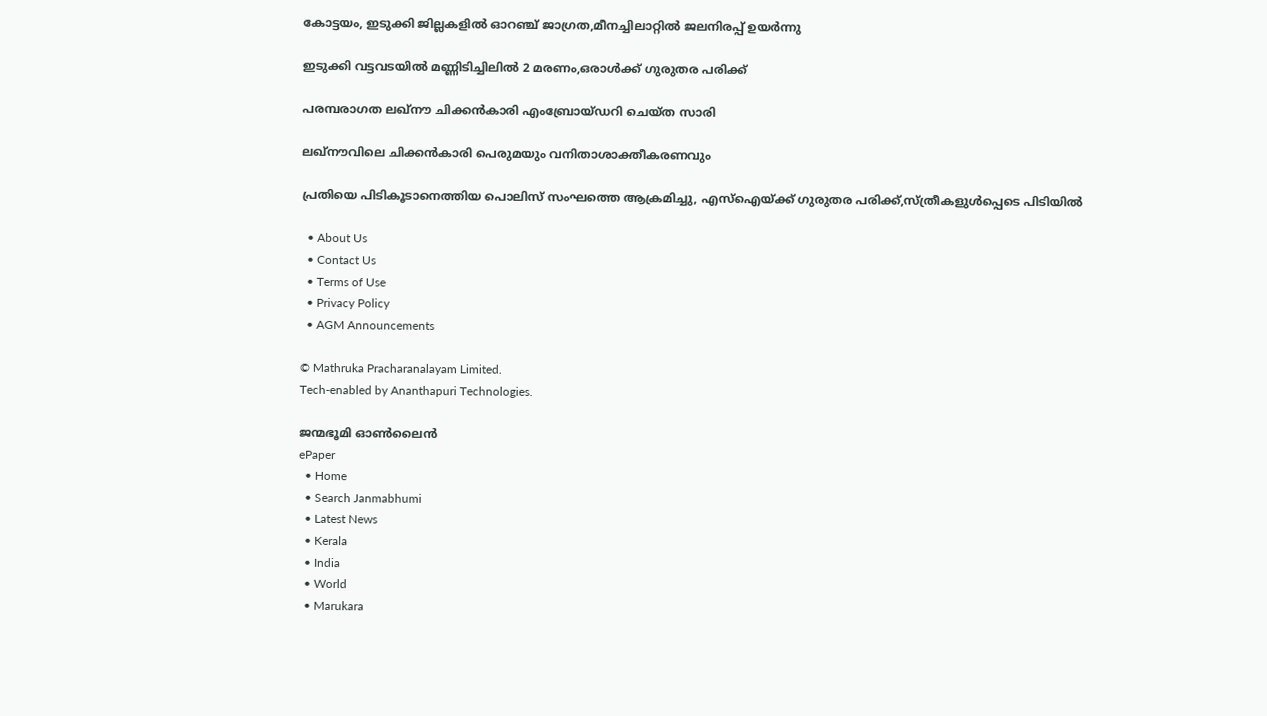കോട്ടയം, ഇടുക്കി ജില്ലകളില്‍ ഓറഞ്ച് ജാഗ്രത,മീനച്ചിലാറ്റില്‍ ജലനിരപ്പ് ഉയര്‍ന്നു

ഇടുക്കി വട്ടവടയില്‍ മണ്ണിടിച്ചിലില്‍ 2 മരണം,ഒരാള്‍ക്ക് ഗുരുതര പരിക്ക്

പരമ്പരാഗത ലഖ്‌നൗ ചിക്കന്‍കാരി എംബ്രോയ്ഡറി ചെയ്ത സാരി

ലഖ്‌നൗവിലെ ചിക്കന്‍കാരി പെരുമയും വനിതാശാക്തീകരണവും

പ്രതിയെ പിടികൂടാനെത്തിയ പൊലിസ് സംഘത്തെ ആക്രമിച്ചു, എസ്‌ഐയ്‌ക്ക് ഗുരുതര പരിക്ക്,സ്ത്രീകളുള്‍പ്പെടെ പിടിയില്‍

  • About Us
  • Contact Us
  • Terms of Use
  • Privacy Policy
  • AGM Announcements

© Mathruka Pracharanalayam Limited.
Tech-enabled by Ananthapuri Technologies.

ജന്മഭൂമി ഓണ്‍ലൈന്‍
ePaper
  • Home
  • Search Janmabhumi
  • Latest News
  • Kerala
  • India
  • World
  • Marukara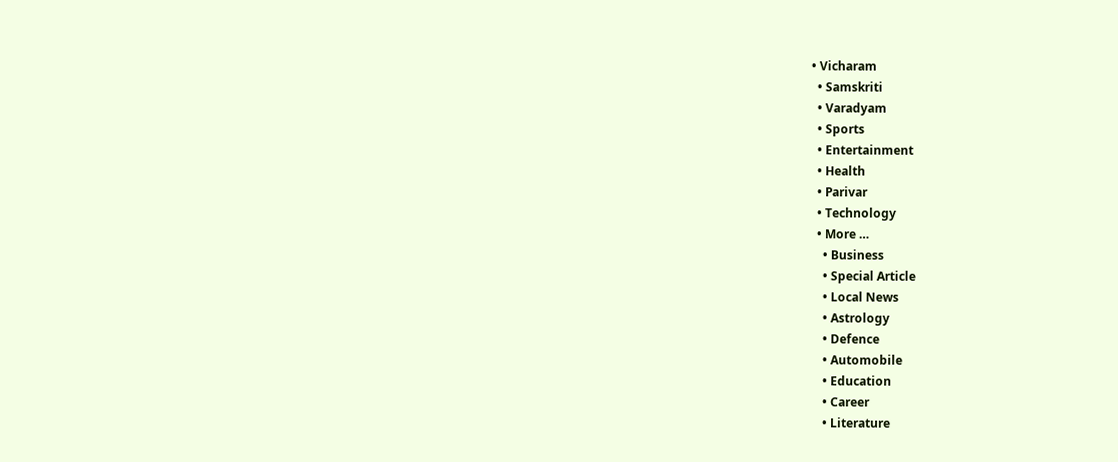• Vicharam
  • Samskriti
  • Varadyam
  • Sports
  • Entertainment
  • Health
  • Parivar
  • Technology
  • More …
    • Business
    • Special Article
    • Local News
    • Astrology
    • Defence
    • Automobile
    • Education
    • Career
    • Literature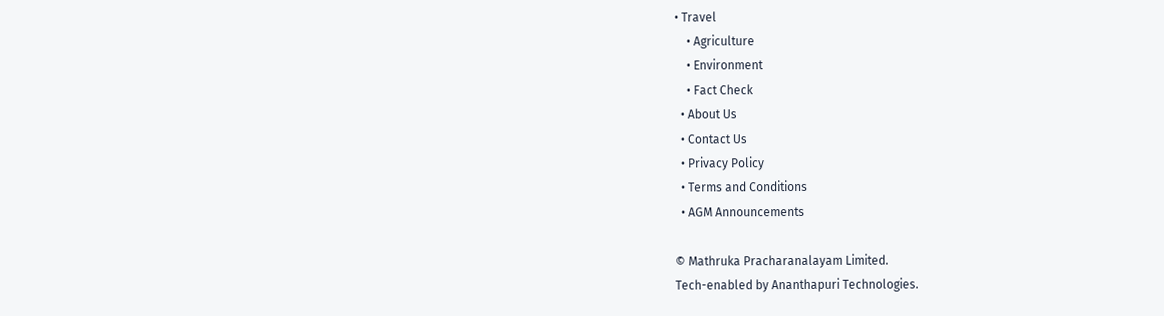• Travel
    • Agriculture
    • Environment
    • Fact Check
  • About Us
  • Contact Us
  • Privacy Policy
  • Terms and Conditions
  • AGM Announcements

© Mathruka Pracharanalayam Limited.
Tech-enabled by Ananthapuri Technologies.